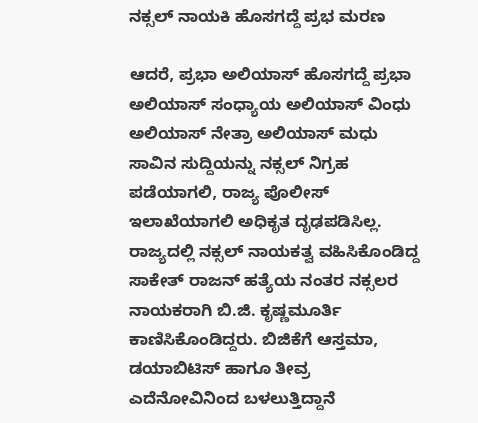ನಕ್ಸಲ್ ನಾಯಕಿ ಹೊಸಗದ್ದೆ ಪ್ರಭ ಮರಣ

ಆದರೆ, ಪ್ರಭಾ ಅಲಿಯಾಸ್ ಹೊಸಗದ್ದೆ ಪ್ರಭಾ ಅಲಿಯಾಸ್ ಸಂಧ್ಯಾಯ ಅಲಿಯಾಸ್ ವಿಂಧು ಅಲಿಯಾಸ್ ನೇತ್ರಾ ಅಲಿಯಾಸ್ ಮಧು ಸಾವಿನ ಸುದ್ದಿಯನ್ನು ನಕ್ಸಲ್ ನಿಗ್ರಹ ಪಡೆಯಾಗಲಿ, ರಾಜ್ಯ ಪೊಲೀಸ್ ಇಲಾಖೆಯಾಗಲಿ ಅಧಿಕೃತ ದೃಢಪಡಿಸಿಲ್ಲ.
ರಾಜ್ಯದಲ್ಲಿ ನಕ್ಸಲ್ ನಾಯಕತ್ವ ವಹಿಸಿಕೊಂಡಿದ್ದ ಸಾಕೇತ್ ರಾಜನ್ ಹತ್ಯೆಯ ನಂತರ ನಕ್ಸಲರ ನಾಯಕರಾಗಿ ಬಿ.ಜಿ. ಕೃಷ್ಣಮೂರ್ತಿ ಕಾಣಿಸಿಕೊಂಡಿದ್ದರು. ಬಿಜಿಕೆಗೆ ಆಸ್ತಮಾ, ಡಯಾಬಿಟಿಸ್ ಹಾಗೂ ತೀವ್ರ ಎದೆನೋವಿನಿಂದ ಬಳಲುತ್ತಿದ್ದಾನೆ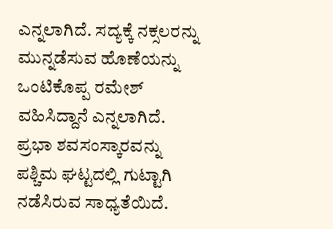ಎನ್ನಲಾಗಿದೆ. ಸದ್ಯಕ್ಕೆ ನಕ್ಸಲರನ್ನು ಮುನ್ನಡೆಸುವ ಹೊಣೆಯನ್ನು ಒಂಟಿಕೊಪ್ಪ ರಮೇಶ್ ವಹಿಸಿದ್ದಾನೆ ಎನ್ನಲಾಗಿದೆ.
ಪ್ರಭಾ ಶವಸಂಸ್ಕಾರವನ್ನು ಪಶ್ಚಿಮ ಘಟ್ಟದಲ್ಲಿ ಗುಟ್ಟಾಗಿ ನಡೆಸಿರುವ ಸಾಧ್ಯತೆಯಿದೆ.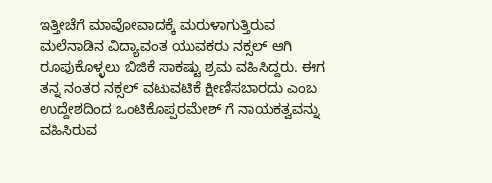ಇತ್ತೀಚೆಗೆ ಮಾವೋವಾದಕ್ಕೆ ಮರುಳಾಗುತ್ತಿರುವ ಮಲೆನಾಡಿನ ವಿದ್ಯಾವಂತ ಯುವಕರು ನಕ್ಸಲ್ ಆಗಿ ರೂಪುಕೊಳ್ಳಲು ಬಿಜಿಕೆ ಸಾಕಷ್ಟು ಶ್ರಮ ವಹಿಸಿದ್ದರು. ಈಗ ತನ್ನ ನಂತರ ನಕ್ಸಲ್ ವಟುವಟಿಕೆ ಕ್ಷೀಣಿಸಬಾರದು ಎಂಬ ಉದ್ದೇಶದಿಂದ ಒಂಟಿಕೊಪ್ಪರಮೇಶ್ ಗೆ ನಾಯಕತ್ವವನ್ನು ವಹಿಸಿರುವ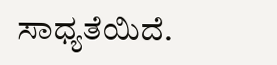ಸಾಧ್ಯತೆಯಿದೆ.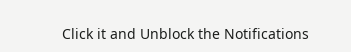Click it and Unblock the Notifications